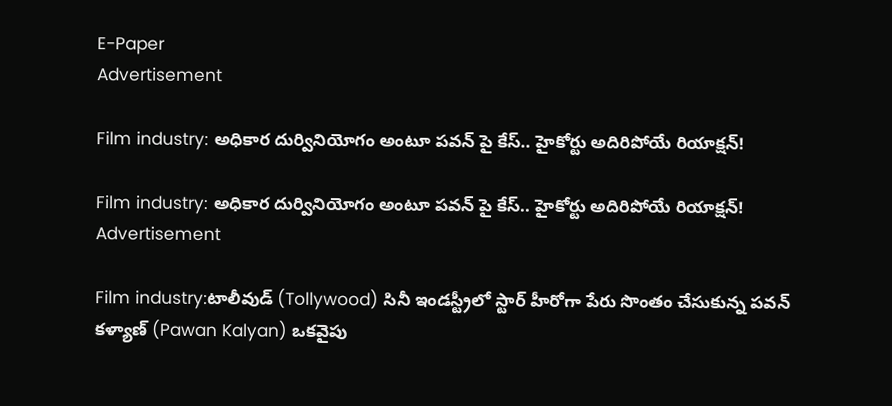E-Paper
Advertisement

Film industry: అధికార దుర్వినియోగం అంటూ పవన్ పై కేస్.. హైకోర్టు అదిరిపోయే రియాక్షన్!

Film industry: అధికార దుర్వినియోగం అంటూ పవన్ పై కేస్.. హైకోర్టు అదిరిపోయే రియాక్షన్!
Advertisement

Film industry:టాలీవుడ్ (Tollywood) సినీ ఇండస్ట్రీలో స్టార్ హీరోగా పేరు సొంతం చేసుకున్న పవన్ కళ్యాణ్ (Pawan Kalyan) ఒకవైపు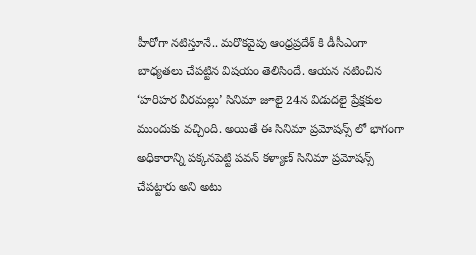హీరోగా నటిస్తూనే.. మరొకవైపు ఆంధ్రప్రదేశ్ కి డీసీఎంగా బాధ్యతలు చేపట్టిన విషయం తెలిసిందే. ఆయన నటించిన ‘హరిహర వీరమల్లు’ సినిమా జూలై 24న విడుదలై ప్రేక్షకుల ముందుకు వచ్చింది. అయితే ఈ సినిమా ప్రమోషన్స్ లో భాగంగా అధికారాన్ని పక్కనపెట్టి పవన్ కళ్యాణ్ సినిమా ప్రమోషన్స్ చేపట్టారు అని అటు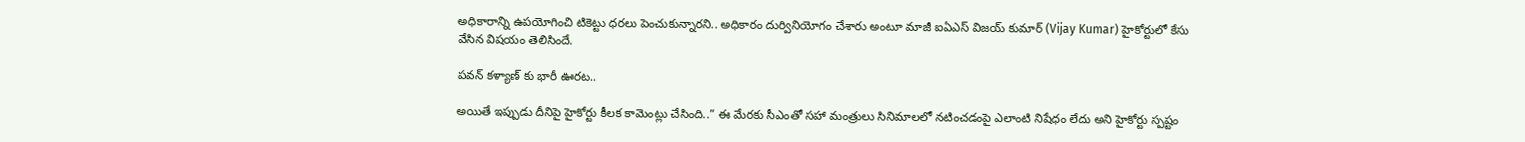అధికారాన్ని ఉపయోగించి టికెట్టు ధరలు పెంచుకున్నారని.. అధికారం దుర్వినియోగం చేశారు అంటూ మాజీ ఐఏఎస్ విజయ్ కుమార్ (Vijay Kumar) హైకోర్టులో కేసు వేసిన విషయం తెలిసిందే.

పవన్ కళ్యాణ్ కు భారీ ఊరట..

అయితే ఇప్పుడు దీనిపై హైకోర్టు కీలక కామెంట్లు చేసింది..” ఈ మేరకు సీఎంతో సహా మంత్రులు సినిమాలలో నటించడంపై ఎలాంటి నిషేధం లేదు అని హైకోర్టు స్పష్టం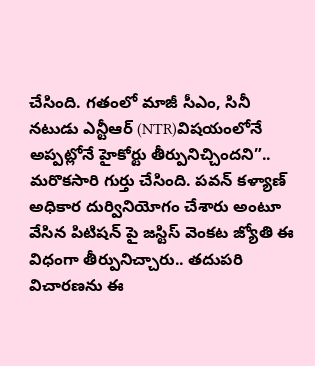చేసింది. గతంలో మాజీ సీఎం, సినీ నటుడు ఎన్టీఆర్ (NTR)విషయంలోనే అప్పట్లోనే హైకోర్టు తీర్పునిచ్చిందని”.. మరొకసారి గుర్తు చేసింది. పవన్ కళ్యాణ్ అధికార దుర్వినియోగం చేశారు అంటూ వేసిన పిటిషన్ పై జస్టిస్ వెంకట జ్యోతి ఈ విధంగా తీర్పునిచ్చారు.. తదుపరి విచారణను ఈ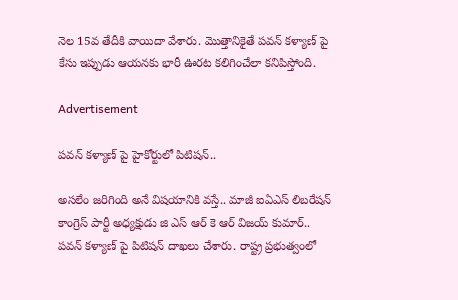నెల 15వ తేదీకి వాయిదా వేశారు. మొత్తానికైతే పవన్ కళ్యాణ్ పై కేసు ఇప్పుడు ఆయనకు భారీ ఊరట కలిగించేలా కనిపిస్తోంది.

Advertisement

పవన్ కళ్యాణ్ పై హైకోర్టులో పిటిషన్..

అసలేం జరిగింది అనే విషయానికి వస్తే.. మాజీ ఐఏఎస్ లిబరేషన్ కాంగ్రెస్ పార్టీ అధ్యక్షుడు జి ఎస్ ఆర్ కె ఆర్ విజయ్ కుమార్.. పవన్ కళ్యాణ్ పై పిటిషన్ దాఖలు చేశారు. రాష్ట్ర ప్రభుత్వంలో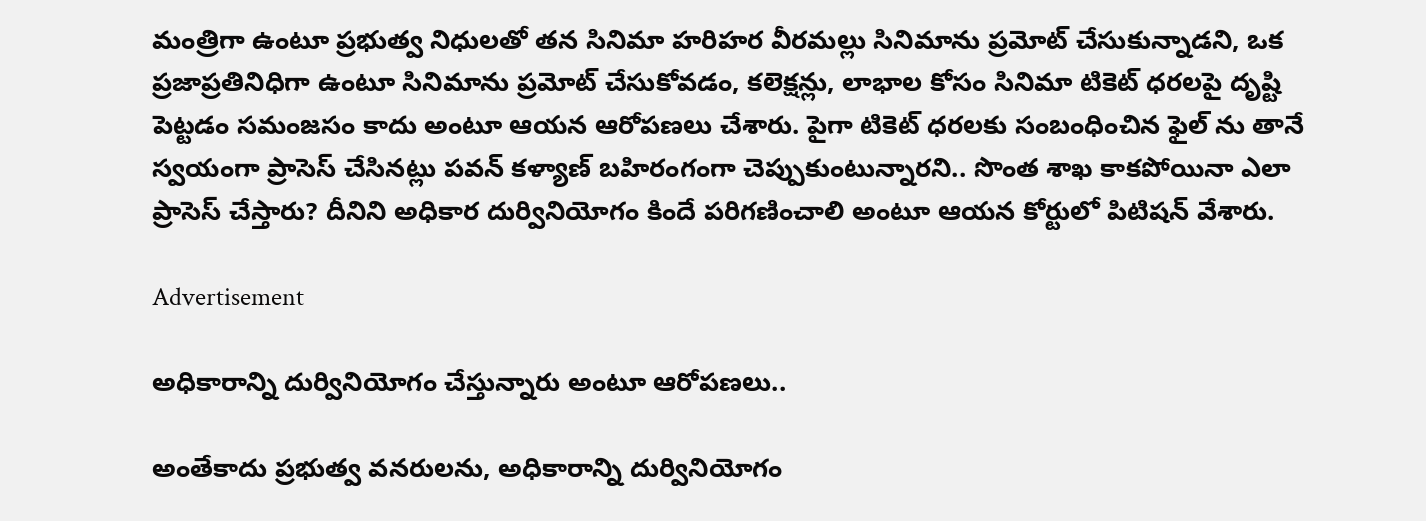మంత్రిగా ఉంటూ ప్రభుత్వ నిధులతో తన సినిమా హరిహర వీరమల్లు సినిమాను ప్రమోట్ చేసుకున్నాడని, ఒక ప్రజాప్రతినిధిగా ఉంటూ సినిమాను ప్రమోట్ చేసుకోవడం, కలెక్షన్లు, లాభాల కోసం సినిమా టికెట్ ధరలపై దృష్టి పెట్టడం సమంజసం కాదు అంటూ ఆయన ఆరోపణలు చేశారు. పైగా టికెట్ ధరలకు సంబంధించిన ఫైల్ ను తానే స్వయంగా ప్రాసెస్ చేసినట్లు పవన్ కళ్యాణ్ బహిరంగంగా చెప్పుకుంటున్నారని.. సొంత శాఖ కాకపోయినా ఎలా ప్రాసెస్ చేస్తారు? దీనిని అధికార దుర్వినియోగం కిందే పరిగణించాలి అంటూ ఆయన కోర్టులో పిటిషన్ వేశారు.

Advertisement

అధికారాన్ని దుర్వినియోగం చేస్తున్నారు అంటూ ఆరోపణలు..

అంతేకాదు ప్రభుత్వ వనరులను, అధికారాన్ని దుర్వినియోగం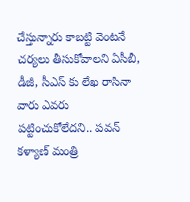చేస్తున్నారు కాబట్టి వెంటనే చర్యలు తీసుకోవాలని ఏసీబీ, డీజీ, సీఎస్ కు లేఖ రాసినా వారు ఎవరు పట్టించుకోలేదని.. పవన్ కళ్యాణ్ మంత్రి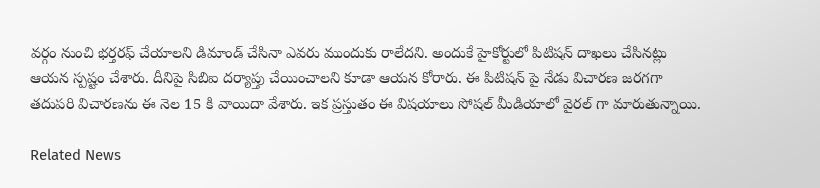వర్గం నుంచి భర్తరఫ్ చేయాలని డిమాండ్ చేసినా ఎవరు ముందుకు రాలేదని. అందుకే హైకోర్టులో పిటిషన్ దాఖలు చేసినట్లు ఆయన స్పష్టం చేశారు. దీనిపై సిబిఐ దర్యాప్తు చేయించాలని కూడా ఆయన కోరారు. ఈ పిటిషన్ పై నేడు విచారణ జరగగా తదుపరి విచారణను ఈ నెల 15 కి వాయిదా వేశారు. ఇక ప్రస్తుతం ఈ విషయాలు సోషల్ మీడియాలో వైరల్ గా మారుతున్నాయి.

Related News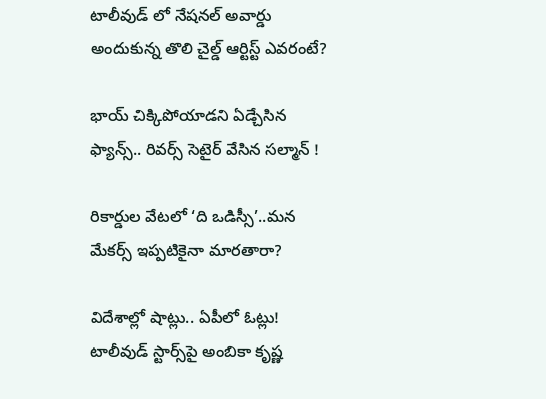టాలీవుడ్ లో నేషనల్ అవార్డు అందుకున్న తొలి చైల్డ్ ఆర్టిస్ట్ ఎవరంటే?

భాయ్ చిక్కిపోయాడని ఏడ్చేసిన ఫ్యాన్స్.. రివర్స్ సెటైర్ వేసిన సల్మాన్ !

రికార్డుల వేటలో ‘ది ఒడిస్సీ’..మన మేకర్స్ ఇప్పటికైనా మారతారా?

విదేశాల్లో షాట్లు.. ఏపీలో ఓట్లు! టాలీవుడ్ స్టార్స్‌పై అంబికా కృష్ణ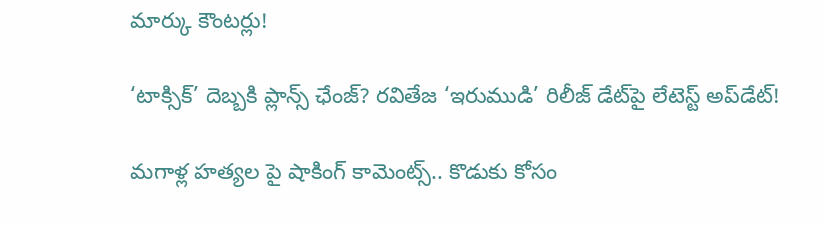మార్కు కౌంటర్లు!

‘టాక్సిక్’ దెబ్బకి ప్లాన్స్ ఛేంజ్? రవితేజ ‘ఇరుముడి’ రిలీజ్ డేట్‌పై లేటెస్ట్ అప్‌డేట్!

మగాళ్ల హత్యల పై షాకింగ్ కామెంట్స్.. కొడుకు కోసం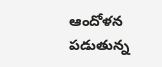ఆందోళన పడుతున్న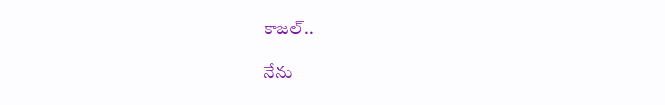కాజల్..

నేను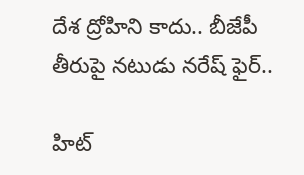దేశ ద్రోహిని కాదు.. బీజేపీ తీరుపై నటుడు నరేష్ ఫైర్..

హిట్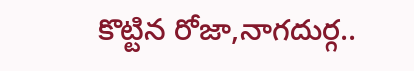కొట్టిన రోజా,నాగదుర్గ..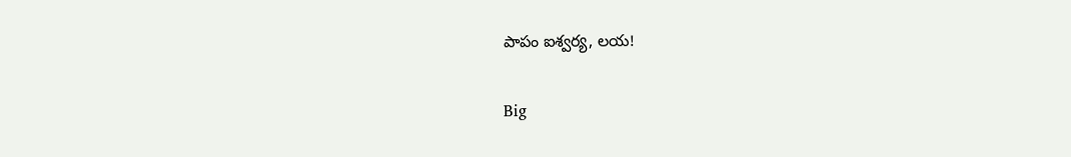పాపం ఐశ్వర్య, లయ!

Big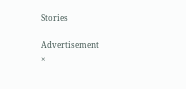Stories

Advertisement
×